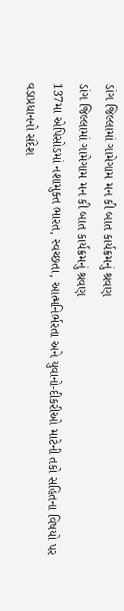ડાંગ જિલ્લામાં ગામેગામ મન કી બાત કાર્યક્રમનું શ્રવણ
ડાંગ જિલ્લામાં ગામેગામ મન કી બાત કાર્યક્રમનું શ્રવણ
137મા એપિસોડમાં નશામુક્ત ભારત, સ્વચ્છતા, આત્મનિર્ભરતા અને યુવાનો-દીકરીઓ માટેની તકો સહિતના વિષયો પર વડાપ્રધાનનો સંદેશ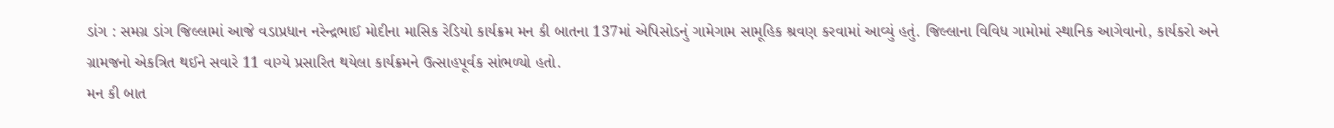ડાંગ : સમગ્ર ડાંગ જિલ્લામાં આજે વડાપ્રધાન નરેન્દ્રભાઈ મોદીના માસિક રેડિયો કાર્યક્રમ મન કી બાતના 137માં એપિસોડનું ગામેગામ સામૂહિક શ્રવણ કરવામાં આવ્યું હતું. જિલ્લાના વિવિધ ગામોમાં સ્થાનિક આગેવાનો, કાર્યકરો અને ગ્રામજનો એકત્રિત થઈને સવારે 11 વાગ્યે પ્રસારિત થયેલા કાર્યક્રમને ઉત્સાહપૂર્વક સાંભળ્યો હતો.
મન કી બાત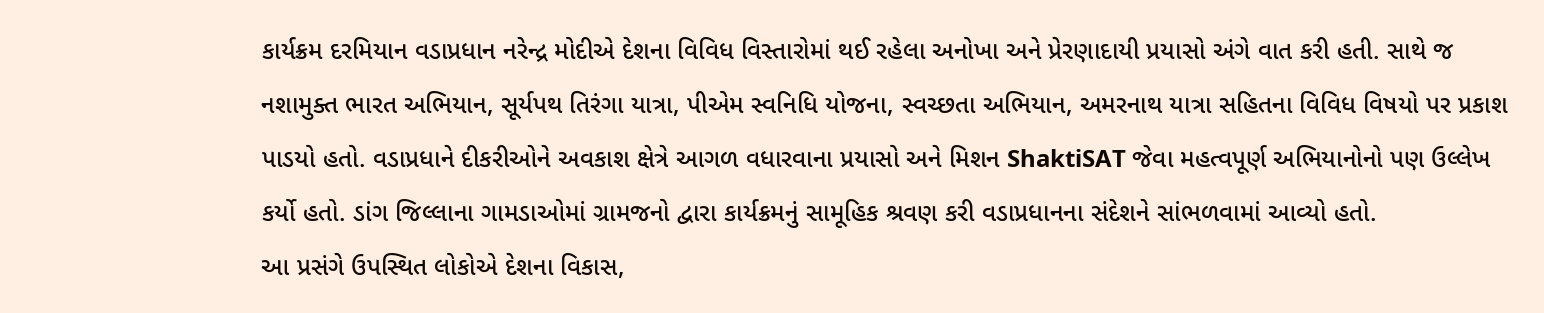કાર્યક્રમ દરમિયાન વડાપ્રધાન નરેન્દ્ર મોદીએ દેશના વિવિધ વિસ્તારોમાં થઈ રહેલા અનોખા અને પ્રેરણાદાયી પ્રયાસો અંગે વાત કરી હતી. સાથે જ નશામુક્ત ભારત અભિયાન, સૂર્યપથ તિરંગા યાત્રા, પીએમ સ્વનિધિ યોજના, સ્વચ્છતા અભિયાન, અમરનાથ યાત્રા સહિતના વિવિધ વિષયો પર પ્રકાશ પાડયો હતો. વડાપ્રધાને દીકરીઓને અવકાશ ક્ષેત્રે આગળ વધારવાના પ્રયાસો અને મિશન ShaktiSAT જેવા મહત્વપૂર્ણ અભિયાનોનો પણ ઉલ્લેખ કર્યો હતો. ડાંગ જિલ્લાના ગામડાઓમાં ગ્રામજનો દ્વારા કાર્યક્રમનું સામૂહિક શ્રવણ કરી વડાપ્રધાનના સંદેશને સાંભળવામાં આવ્યો હતો.
આ પ્રસંગે ઉપસ્થિત લોકોએ દેશના વિકાસ,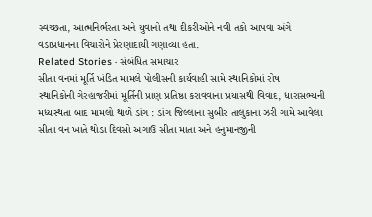સ્વચ્છતા, આત્મનિર્ભરતા અને યુવાનો તથા દીકરીઓને નવી તકો આપવા અંગે વડાપ્રધાનના વિચારોને પ્રેરણાદાયી ગણાવ્યા હતા.
Related Stories · સંબંધિત સમાચાર
સીતા વનમાં મૂર્તિ ખંડિત મામલે પોલીસની કાર્યવાહી સામે સ્થાનિકોમાં રોષ
સ્થાનિકોની ગેરહાજરીમાં મૂર્તિની પ્રાણ પ્રતિષ્ઠા કરાવવાના પ્રયાસથી વિવાદ, ધારાસભ્યની મધ્યસ્થતા બાદ મામલો થાળે ડાંગ : ડાંગ જિલ્લાના સુબીર તાલુકાના ઝરી ગામે આવેલા સીતા વન ખાતે થોડા દિવસો અગાઉ સીતા માતા અને હનુમાનજીની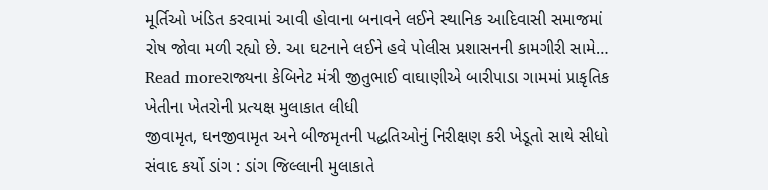મૂર્તિઓ ખંડિત કરવામાં આવી હોવાના બનાવને લઈને સ્થાનિક આદિવાસી સમાજમાં રોષ જોવા મળી રહ્યો છે. આ ઘટનાને લઈને હવે પોલીસ પ્રશાસનની કામગીરી સામે…
Read moreરાજ્યના કેબિનેટ મંત્રી જીતુભાઈ વાઘાણીએ બારીપાડા ગામમાં પ્રાકૃતિક ખેતીના ખેતરોની પ્રત્યક્ષ મુલાકાત લીધી
જીવામૃત, ઘનજીવામૃત અને બીજમૃતની પદ્ધતિઓનું નિરીક્ષણ કરી ખેડૂતો સાથે સીધો સંવાદ કર્યો ડાંગ : ડાંગ જિલ્લાની મુલાકાતે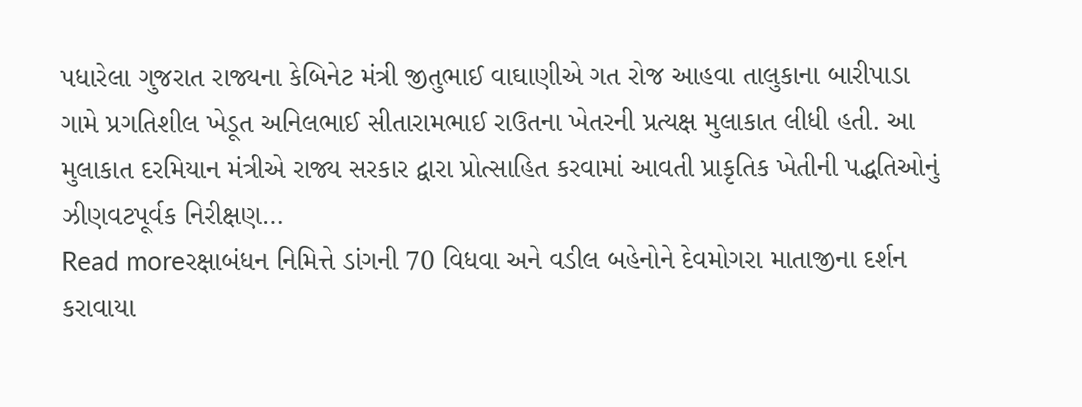પધારેલા ગુજરાત રાજ્યના કેબિનેટ મંત્રી જીતુભાઈ વાઘાણીએ ગત રોજ આહવા તાલુકાના બારીપાડા ગામે પ્રગતિશીલ ખેડૂત અનિલભાઈ સીતારામભાઈ રાઉતના ખેતરની પ્રત્યક્ષ મુલાકાત લીધી હતી. આ મુલાકાત દરમિયાન મંત્રીએ રાજ્ય સરકાર દ્વારા પ્રોત્સાહિત કરવામાં આવતી પ્રાકૃતિક ખેતીની પદ્ધતિઓનું ઝીણવટપૂર્વક નિરીક્ષણ…
Read moreરક્ષાબંધન નિમિત્તે ડાંગની 70 વિધવા અને વડીલ બહેનોને દેવમોગરા માતાજીના દર્શન કરાવાયા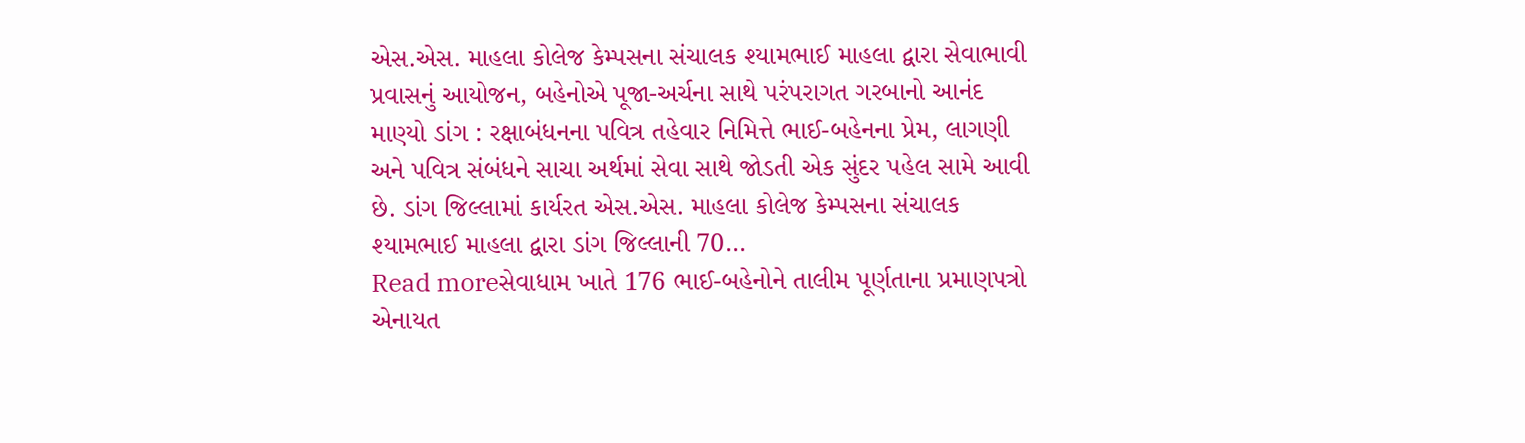એસ.એસ. માહલા કોલેજ કેમ્પસના સંચાલક શ્યામભાઈ માહલા દ્વારા સેવાભાવી પ્રવાસનું આયોજન, બહેનોએ પૂજા-અર્ચના સાથે પરંપરાગત ગરબાનો આનંદ માણ્યો ડાંગ : રક્ષાબંધનના પવિત્ર તહેવાર નિમિત્તે ભાઈ-બહેનના પ્રેમ, લાગણી અને પવિત્ર સંબંધને સાચા અર્થમાં સેવા સાથે જોડતી એક સુંદર પહેલ સામે આવી છે. ડાંગ જિલ્લામાં કાર્યરત એસ.એસ. માહલા કોલેજ કેમ્પસના સંચાલક શ્યામભાઈ માહલા દ્વારા ડાંગ જિલ્લાની 70…
Read moreસેવાધામ ખાતે 176 ભાઈ-બહેનોને તાલીમ પૂર્ણતાના પ્રમાણપત્રો એનાયત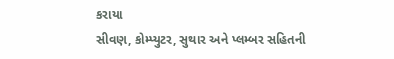કરાયા
સીવણ, કોમ્પ્યુટર, સુથાર અને પ્લમ્બર સહિતની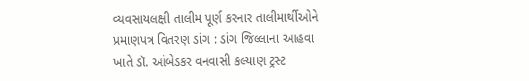વ્યવસાયલક્ષી તાલીમ પૂર્ણ કરનાર તાલીમાર્થીઓને પ્રમાણપત્ર વિતરણ ડાંગ : ડાંગ જિલ્લાના આહવા ખાતે ડૉ. આંબેડકર વનવાસી કલ્યાણ ટ્રસ્ટ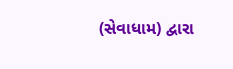(સેવાધામ) દ્વારા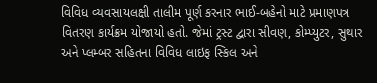વિવિધ વ્યવસાયલક્ષી તાલીમ પૂર્ણ કરનાર ભાઈ-બહેનો માટે પ્રમાણપત્ર વિતરણ કાર્યક્રમ યોજાયો હતો. જેમાં ટ્રસ્ટ દ્વારા સીવણ, કોમ્પ્યુટર, સુથાર અને પ્લમ્બર સહિતના વિવિધ લાઇફ સ્કિલ અને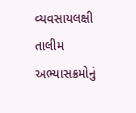વ્યવસાયલક્ષી તાલીમ અભ્યાસક્રમોનું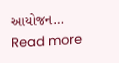આયોજન…
Read more